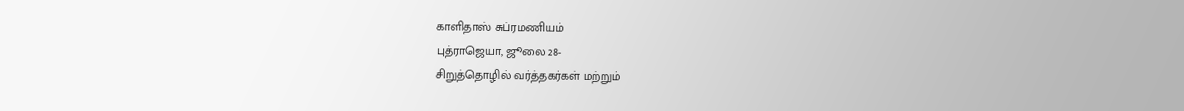காளிதாஸ் சுப்ரமணியம்
புத்ராஜெயா, ஜூலை 28-
சிறுத்தொழில் வர்த்தகர்கள் மற்றும்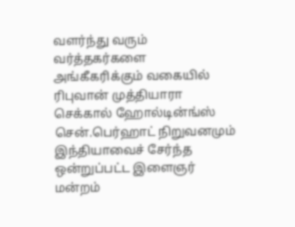வளர்ந்து வரும் வர்த்தகர்களை அங்கீகரிக்கும் வகையில் ரிபுவான் முத்தியாரா செக்கால் ஹோல்டின்ங்ஸ் சென்.பெர்ஹாட் நிறுவனமும் இந்தியாவைச் சேர்ந்த ஒன்றுப்பட்ட இளைஞர் மன்றம்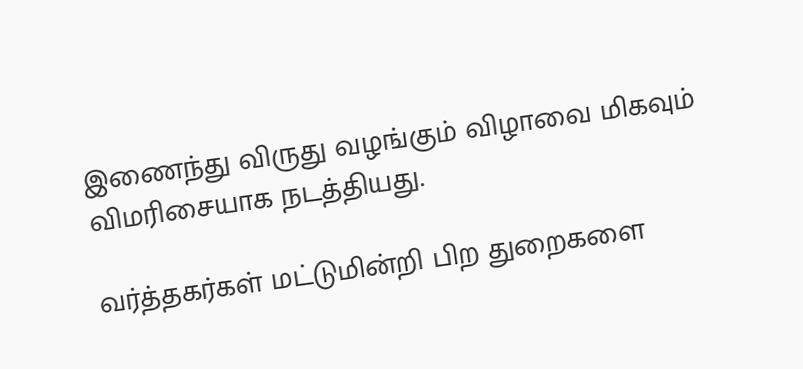இணைந்து விருது வழங்கும் விழாவை மிகவும் விமரிசையாக நடத்தியது.

வர்த்தகர்கள் மட்டுமின்றி பிற துறைகளை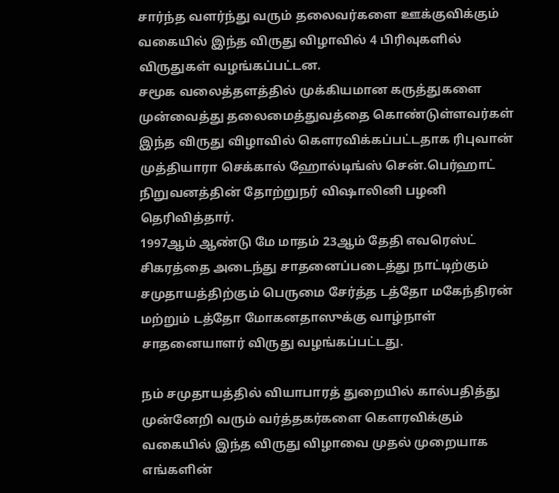சார்ந்த வளர்ந்து வரும் தலைவர்களை ஊக்குவிக்கும் வகையில் இந்த விருது விழாவில் 4 பிரிவுகளில் விருதுகள் வழங்கப்பட்டன.
சமூக வலைத்தளத்தில் முக்கியமான கருத்துகளை முன்வைத்து தலைமைத்துவத்தை கொண்டுள்ளவர்கள் இந்த விருது விழாவில் கௌரவிக்கப்பட்டதாக ரிபுவான் முத்தியாரா செக்கால் ஹோல்டிங்ஸ் சென்.பெர்ஹாட் நிறுவனத்தின் தோற்றுநர் விஷாலினி பழனி தெரிவித்தார்.
1997ஆம் ஆண்டு மே மாதம் 23ஆம் தேதி எவரெஸ்ட் சிகரத்தை அடைந்து சாதனைப்படைத்து நாட்டிற்கும் சமுதாயத்திற்கும் பெருமை சேர்த்த டத்தோ மகேந்திரன் மற்றும் டத்தோ மோகனதாஸுக்கு வாழ்நாள் சாதனையாளர் விருது வழங்கப்பட்டது.

நம் சமுதாயத்தில் வியாபாரத் துறையில் கால்பதித்து முன்னேறி வரும் வர்த்தகர்களை கௌரவிக்கும் வகையில் இந்த விருது விழாவை முதல் முறையாக எங்களின்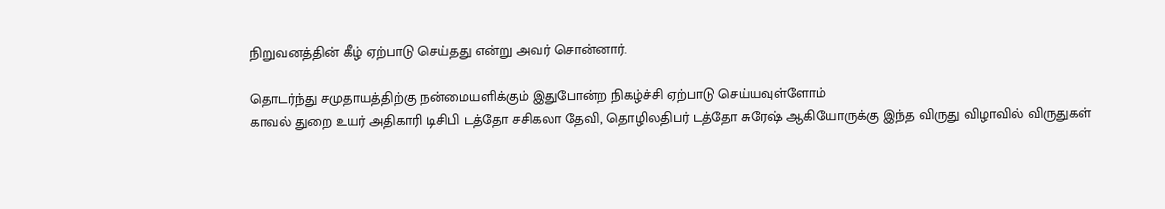நிறுவனத்தின் கீழ் ஏற்பாடு செய்தது என்று அவர் சொன்னார்.

தொடர்ந்து சமுதாயத்திற்கு நன்மையளிக்கும் இதுபோன்ற நிகழ்ச்சி ஏற்பாடு செய்யவுள்ளோம்
காவல் துறை உயர் அதிகாரி டிசிபி டத்தோ சசிகலா தேவி, தொழிலதிபர் டத்தோ சுரேஷ் ஆகியோருக்கு இந்த விருது விழாவில் விருதுகள்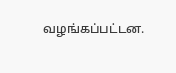வழங்கப்பட்டன.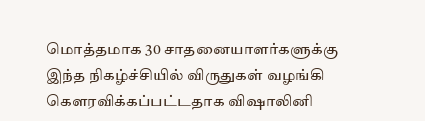மொத்தமாக 30 சாதனையாளர்களுக்கு இந்த நிகழ்ச்சியில் விருதுகள் வழங்கி கௌரவிக்கப்பட்டதாக விஷாலினி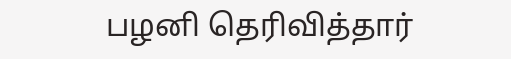பழனி தெரிவித்தார்